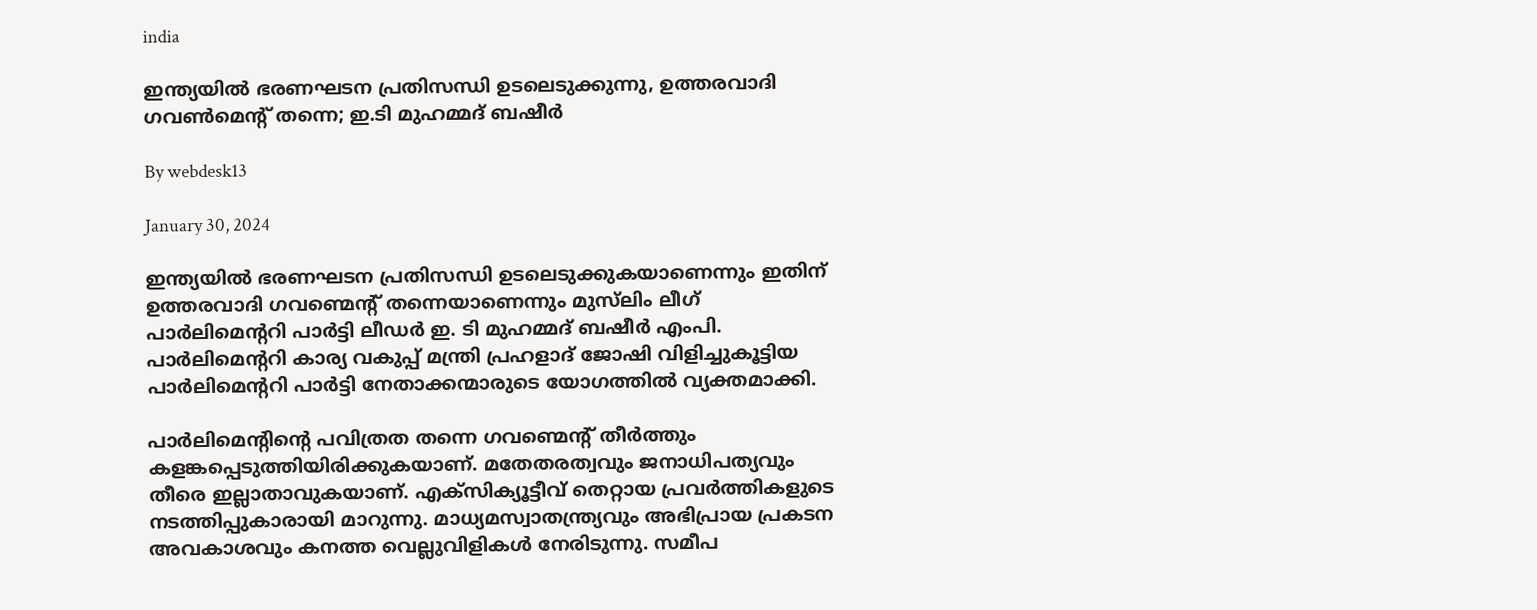india

ഇന്ത്യയില്‍ ഭരണഘടന പ്രതിസന്ധി ഉടലെടുക്കുന്നു, ഉത്തരവാദി ഗവണ്‍മെന്റ് തന്നെ; ഇ.ടി മുഹമ്മദ് ബഷീര്‍

By webdesk13

January 30, 2024

ഇന്ത്യയില്‍ ഭരണഘടന പ്രതിസന്ധി ഉടലെടുക്കുകയാണെന്നും ഇതിന് ഉത്തരവാദി ഗവണ്മെന്റ് തന്നെയാണെന്നും മുസ്‌ലിം ലീഗ് പാര്‍ലിമെന്ററി പാര്‍ട്ടി ലീഡര്‍ ഇ. ടി മുഹമ്മദ് ബഷീര്‍ എംപി. പാര്‍ലിമെന്ററി കാര്യ വകുപ്പ് മന്ത്രി പ്രഹളാദ് ജോഷി വിളിച്ചുകൂട്ടിയ പാര്‍ലിമെന്ററി പാര്‍ട്ടി നേതാക്കന്മാരുടെ യോഗത്തില്‍ വ്യക്തമാക്കി.

പാര്‍ലിമെന്റിന്റെ പവിത്രത തന്നെ ഗവണ്മെന്റ് തീര്‍ത്തും കളങ്കപ്പെടുത്തിയിരിക്കുകയാണ്. മതേതരത്വവും ജനാധിപത്യവും തീരെ ഇല്ലാതാവുകയാണ്. എക്‌സിക്യൂട്ടീവ് തെറ്റായ പ്രവര്‍ത്തികളുടെ നടത്തിപ്പുകാരായി മാറുന്നു. മാധ്യമസ്വാതന്ത്ര്യവും അഭിപ്രായ പ്രകടന അവകാശവും കനത്ത വെല്ലുവിളികള്‍ നേരിടുന്നു. സമീപ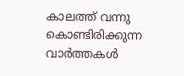കാലത്ത് വന്നു കൊണ്ടിരിക്കുന്ന വാര്‍ത്തകള്‍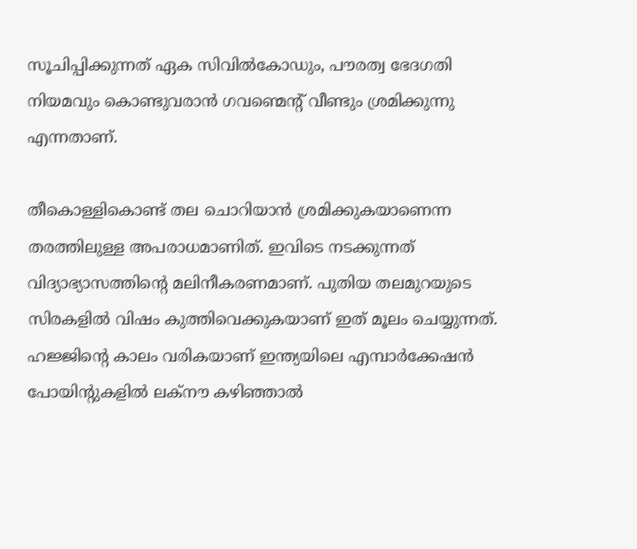സൂചിപ്പിക്കുന്നത് ഏക സിവില്‍കോഡും, പൗരത്വ ഭേദഗതി നിയമവും കൊണ്ടുവരാന്‍ ഗവണ്മെന്റ് വീണ്ടും ശ്രമിക്കുന്നു എന്നതാണ്.

തീകൊള്ളികൊണ്ട് തല ചൊറിയാന്‍ ശ്രമിക്കുകയാണെന്ന തരത്തിലുള്ള അപരാധമാണിത്. ഇവിടെ നടക്കുന്നത് വിദ്യാഭ്യാസത്തിന്റെ മലിനീകരണമാണ്. പുതിയ തലമുറയുടെ സിരകളില്‍ വിഷം കുത്തിവെക്കുകയാണ് ഇത് മൂലം ചെയ്യുന്നത്. ഹജ്ജിന്റെ കാലം വരികയാണ് ഇന്ത്യയിലെ എമ്പാര്‍ക്കേഷന്‍ പോയിന്റുകളില്‍ ലക്‌നൗ കഴിഞ്ഞാല്‍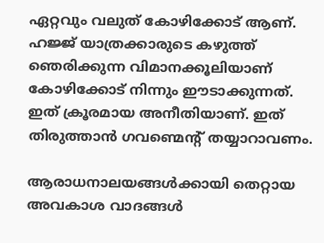ഏറ്റവും വലുത് കോഴിക്കോട് ആണ്. ഹജ്ജ് യാത്രക്കാരുടെ കഴുത്ത് ഞെരിക്കുന്ന വിമാനക്കൂലിയാണ് കോഴിക്കോട് നിന്നും ഈടാക്കുന്നത്. ഇത് ക്രൂരമായ അനീതിയാണ്. ഇത് തിരുത്താന്‍ ഗവണ്മെന്റ് തയ്യാറാവണം.

ആരാധനാലയങ്ങള്‍ക്കായി തെറ്റായ അവകാശ വാദങ്ങള്‍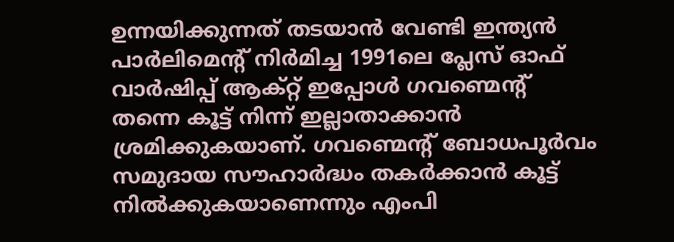ഉന്നയിക്കുന്നത് തടയാന്‍ വേണ്ടി ഇന്ത്യന്‍ പാര്‍ലിമെന്റ് നിര്‍മിച്ച 1991ലെ പ്ലേസ് ഓഫ് വാര്‍ഷിപ്പ് ആക്റ്റ് ഇപ്പോള്‍ ഗവണ്മെന്റ് തന്നെ കൂട്ട് നിന്ന് ഇല്ലാതാക്കാന്‍ ശ്രമിക്കുകയാണ്. ഗവണ്മെന്റ് ബോധപൂര്‍വം സമുദായ സൗഹാര്‍ദ്ധം തകര്‍ക്കാന്‍ കൂട്ട് നില്‍ക്കുകയാണെന്നും എംപി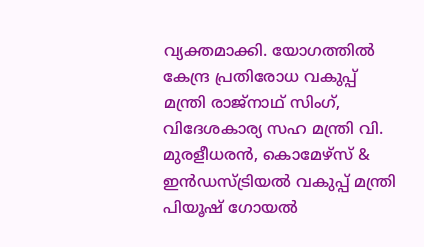വ്യക്തമാക്കി. യോഗത്തില്‍ കേന്ദ്ര പ്രതിരോധ വകുപ്പ് മന്ത്രി രാജ്‌നാഥ് സിംഗ്, വിദേശകാര്യ സഹ മന്ത്രി വി. മുരളീധരന്‍, കൊമേഴ്‌സ് & ഇന്‍ഡസ്ട്രിയല്‍ വകുപ്പ് മന്ത്രി പിയൂഷ് ഗോയല്‍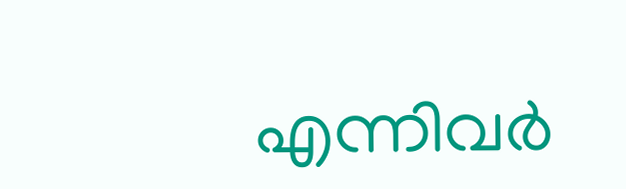എന്നിവര്‍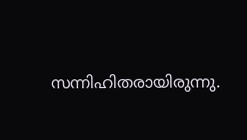സന്നിഹിതരായിരുന്നു.